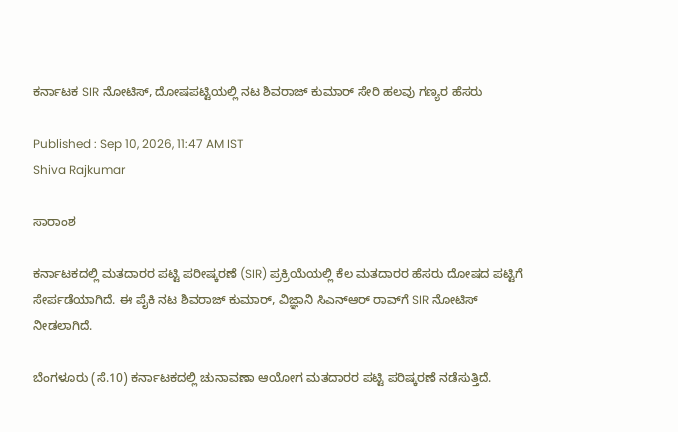ಕರ್ನಾಟಕ SIR ನೋಟಿಸ್, ದೋಷಪಟ್ಟಿಯಲ್ಲಿ ನಟ ಶಿವರಾಜ್ ಕುಮಾರ್ ಸೇರಿ ಹಲವು ಗಣ್ಯರ ಹೆಸರು

Published : Sep 10, 2026, 11:47 AM IST
Shiva Rajkumar

ಸಾರಾಂಶ

ಕರ್ನಾಟಕದಲ್ಲಿ ಮತದಾರರ ಪಟ್ಟಿ ಪರೀಷ್ಕರಣೆ (SIR) ಪ್ರಕ್ರಿಯೆಯಲ್ಲಿ ಕೆಲ ಮತದಾರರ ಹೆಸರು ದೋಷದ ಪಟ್ಟಿಗೆ ಸೇರ್ಪಡೆಯಾಗಿದೆ. ಈ ಪೈಕಿ ನಟ ಶಿವರಾಜ್ ಕುಮಾರ್, ವಿಜ್ಞಾನಿ ಸಿಎನ್ಆರ್ ರಾವ್‌ಗೆ SIR ನೋಟಿಸ್ ನೀಡಲಾಗಿದೆ.

ಬೆಂಗಳೂರು (ಸೆ.10) ಕರ್ನಾಟಕದಲ್ಲಿ ಚುನಾವಣಾ ಆಯೋಗ ಮತದಾರರ ಪಟ್ಟಿ ಪರಿಷ್ಕರಣೆ ನಡೆಸುತ್ತಿದೆ.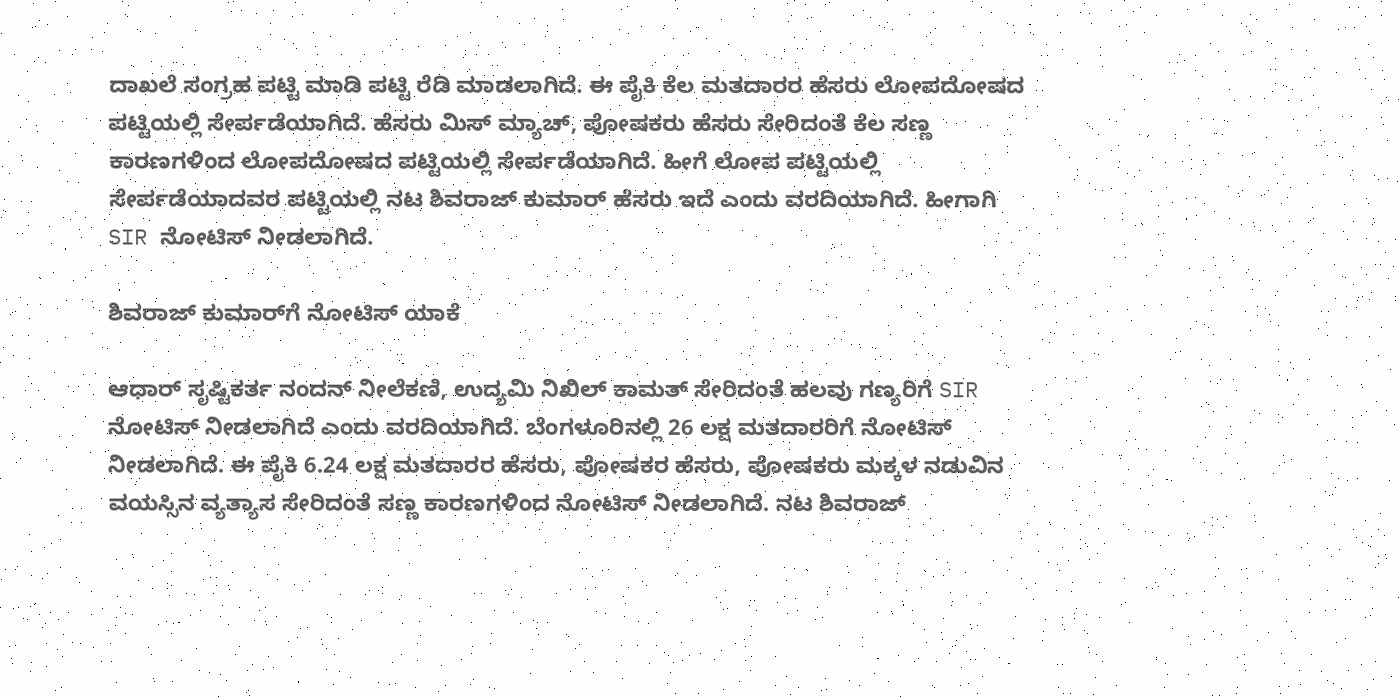ದಾಖಲೆ ಸಂಗ್ರಹ ಪಟ್ಟಿ ಮಾಡಿ ಪಟ್ಟಿ ರೆಡಿ ಮಾಡಲಾಗಿದೆ. ಈ ಪೈಕಿ ಕೆಲ ಮತದಾರರ ಹೆಸರು ಲೋಪದೋಷದ ಪಟ್ಟಿಯಲ್ಲಿ ಸೇರ್ಪಡೆಯಾಗಿದೆ. ಹೆಸರು ಮಿಸ್ ಮ್ಯಾಚ್, ಪೋಷಕರು ಹೆಸರು ಸೇರಿದಂತೆ ಕೆಲ ಸಣ್ಣ ಕಾರಣಗಳಿಂದ ಲೋಪದೋಷದ ಪಟ್ಟಿಯಲ್ಲಿ ಸೇರ್ಪಡೆಯಾಗಿದೆ. ಹೀಗೆ ಲೋಪ ಪಟ್ಟಿಯಲ್ಲಿ ಸೇರ್ಪಡೆಯಾದವರ ಪಟ್ಟಿಯಲ್ಲಿ ನಟ ಶಿವರಾಜ್ ಕುಮಾರ್ ಹೆಸರು ಇದೆ ಎಂದು ವರದಿಯಾಗಿದೆ. ಹೀಗಾಗಿ SIR ನೋಟಿಸ್ ನೀಡಲಾಗಿದೆ.

ಶಿವರಾಜ್ ಕುಮಾರ್‌ಗೆ ನೋಟಿಸ್ ಯಾಕೆ

ಆಧಾರ್ ಸೃಷ್ಟಿಕರ್ತ ನಂದನ್ ನೀಲೆಕಣಿ, ಉದ್ಯಮಿ ನಿಖಿಲ್ ಕಾಮತ್ ಸೇರಿದಂತೆ ಹಲವು ಗಣ್ಯರಿಗೆ SIR ನೋಟಿಸ್ ನೀಡಲಾಗಿದೆ ಎಂದು ವರದಿಯಾಗಿದೆ. ಬೆಂಗಳೂರಿನಲ್ಲಿ 26 ಲಕ್ಷ ಮತದಾರರಿಗೆ ನೋಟಿಸ್ ನೀಡಲಾಗಿದೆ. ಈ ಪೈಕಿ 6.24 ಲಕ್ಷ ಮತದಾರರ ಹೆಸರು, ಪೋಷಕರ ಹೆಸರು, ಪೋಷಕರು ಮಕ್ಕಳ ನಡುವಿನ ವಯಸ್ಸಿನ ವ್ಯತ್ಯಾಸ ಸೇರಿದಂತೆ ಸಣ್ಣ ಕಾರಣಗಳಿಂದ ನೋಟಿಸ್ ನೀಡಲಾಗಿದೆ. ನಟ ಶಿವರಾಜ್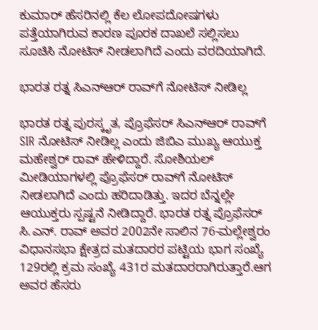ಕುಮಾರ್ ಹೆಸರಿನಲ್ಲಿ ಕೆಲ ಲೋಪದೋಷಗಳು ಪತ್ತೆಯಾಗಿರುವ ಕಾರಣ ಪೂರಕ ದಾಖಲೆ ಸಲ್ಲಿಸಲು ಸೂಚಿಸಿ ನೋಟಿಸ್ ನೀಡಲಾಗಿದೆ ಎಂದು ವರದಿಯಾಗಿದೆ.

ಭಾರತ ರತ್ನ ಸಿಎನ್ಆರ್ ರಾವ್‌ಗೆ ನೋಟಿಸ್ ನೀಡಿಲ್ಲ

ಭಾರತ ರತ್ನ ಪುರಸ್ಕೃತ, ಪ್ರೊಫೆಸರ್ ಸಿಎನ್ಆರ್ ರಾವ್‌ಗೆ SIR ನೋಟಿಸ್ ನೀಡಿಲ್ಲ ಎಂದು ಜಿಬಿಎ ಮುಖ್ಯ ಆಯುಕ್ತ ಮಹೇಶ್ವರ್ ರಾವ್ ಹೇಳಿದ್ದಾರೆ. ಸೋಶಿಯಲ್ ಮೀಡಿಯಾಗಳಲ್ಲಿ ಪ್ರೊಫೆಸರ್ ರಾವ್‌ಗೆ ನೋಟಿಸ್ ನೀಡಲಾಗಿದೆ ಎಂದು ಹರಿದಾಡಿತ್ತು. ಇದರ ಬೆನ್ನಲ್ಲೇ ಆಯುಕ್ತರು ಸ್ಪಷ್ಟನೆ ನೀಡಿದ್ದಾರೆ. ಭಾರತ ರತ್ನ ಪ್ರೊಫೆಸರ್ ಸಿ.ಎನ್. ರಾವ್ ಅವರ 2002ನೇ ಸಾಲಿನ 76-ಮಲ್ಲೇಶ್ವರಂ ವಿಧಾನಸಭಾ ಕ್ಷೇತ್ರದ ಮತದಾರರ ಪಟ್ಟಿಯ ಭಾಗ ಸಂಖ್ಯೆ 129ರಲ್ಲಿ ಕ್ರಮ ಸಂಖ್ಯೆ 431ರ ಮತದಾರರಾಗಿರುತ್ತಾರೆ.ಆಗ ಅವರ ಹೆಸರು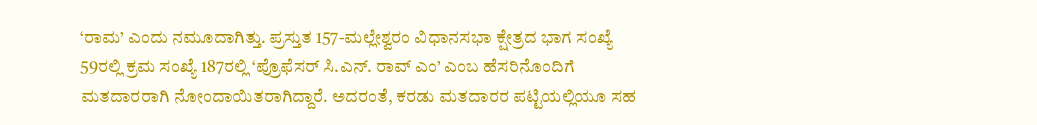‘ರಾಮ’ ಎಂದು ನಮೂದಾಗಿತ್ತು. ಪ್ರಸ್ತುತ 157-ಮಲ್ಲೇಶ್ವರಂ ವಿಧಾನಸಭಾ ಕ್ಷೇತ್ರದ ಭಾಗ ಸಂಖ್ಯೆ 59ರಲ್ಲಿ ಕ್ರಮ ಸಂಖ್ಯೆ 187ರಲ್ಲಿ ‘ಪ್ರೊಫೆಸರ್ ಸಿ.ಎನ್. ರಾವ್ ಎಂ’ ಎಂಬ ಹೆಸರಿನೊಂದಿಗೆ ಮತದಾರರಾಗಿ ನೋಂದಾಯಿತರಾಗಿದ್ದಾರೆ. ಅದರಂತೆ, ಕರಡು ಮತದಾರರ ಪಟ್ಟಿಯಲ್ಲಿಯೂ ಸಹ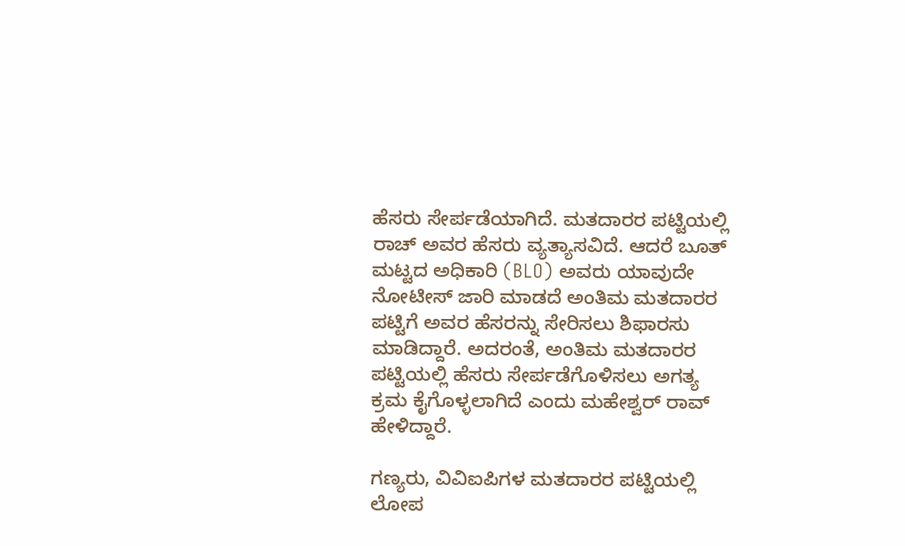ಹೆಸರು ಸೇರ್ಪಡೆಯಾಗಿದೆ. ಮತದಾರರ ಪಟ್ಟಿಯಲ್ಲಿ ರಾಚ್ ಅವರ ಹೆಸರು ವ್ಯತ್ಯಾಸವಿದೆ. ಆದರೆ ಬೂತ್ ಮಟ್ಟದ ಅಧಿಕಾರಿ (BLO) ಅವರು ಯಾವುದೇ ನೋಟೀಸ್ ಜಾರಿ ಮಾಡದೆ ಅಂತಿಮ ಮತದಾರರ ಪಟ್ಟಿಗೆ ಅವರ ಹೆಸರನ್ನು ಸೇರಿಸಲು ಶಿಫಾರಸು ಮಾಡಿದ್ದಾರೆ. ಅದರಂತೆ, ಅಂತಿಮ ಮತದಾರರ ಪಟ್ಟಿಯಲ್ಲಿ ಹೆಸರು ಸೇರ್ಪಡೆಗೊಳಿಸಲು ಅಗತ್ಯ ಕ್ರಮ ಕೈಗೊಳ್ಳಲಾಗಿದೆ ಎಂದು ಮಹೇಶ್ವರ್ ರಾವ್ ಹೇಳಿದ್ದಾರೆ.

ಗಣ್ಯರು, ವಿವಿಐಪಿಗಳ ಮತದಾರರ ಪಟ್ಟಿಯಲ್ಲಿ ಲೋಪ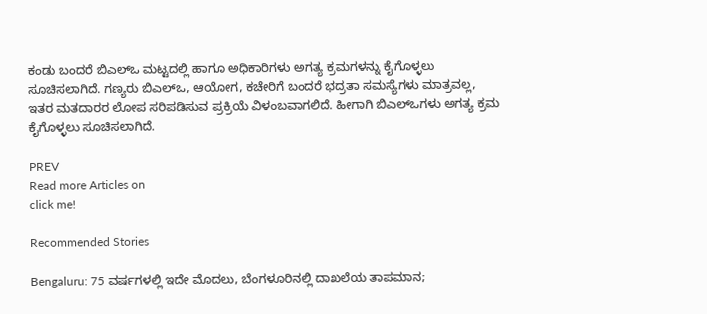ಕಂಡು ಬಂದರೆ ಬಿಎಲ್ಒ ಮಟ್ಟದಲ್ಲಿ ಹಾಗೂ ಅಧಿಕಾರಿಗಳು ಅಗತ್ಯ ಕ್ರಮಗಳನ್ನು ಕೈಗೊಳ್ಳಲು ಸೂಚಿಸಲಾಗಿದೆ. ಗಣ್ಯರು ಬಿಎಲ್ಒ, ಆಯೋಗ, ಕಚೇರಿಗೆ ಬಂದರೆ ಭದ್ರತಾ ಸಮಸ್ಯೆಗಳು ಮಾತ್ರವಲ್ಲ, ಇತರ ಮತದಾರರ ಲೋಪ ಸರಿಪಡಿಸುವ ಪ್ರಕ್ರಿಯೆ ವಿಳಂಬವಾಗಲಿದೆ. ಹೀಗಾಗಿ ಬಿಎಲ್ಒಗಳು ಅಗತ್ಯ ಕ್ರಮ ಕೈಗೊಳ್ಳಲು ಸೂಚಿಸಲಾಗಿದೆ.

PREV
Read more Articles on
click me!

Recommended Stories

Bengaluru: 75 ವರ್ಷಗಳಲ್ಲಿ ಇದೇ ಮೊದಲು, ಬೆಂಗಳೂರಿನಲ್ಲಿ ದಾಖಲೆಯ ತಾಪಮಾನ;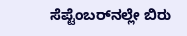ಸೆಪ್ಟೆಂಬರ್‌ನಲ್ಲೇ ಬಿರು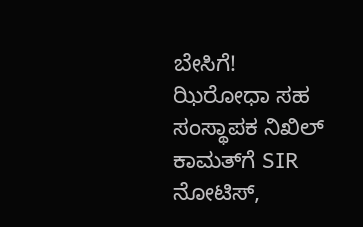ಬೇಸಿಗೆ!
ಝಿರೋಧಾ ಸಹ ಸಂಸ್ಥಾಪಕ ನಿಖಿಲ್ ಕಾಮತ್‌ಗೆ SIR ನೋಟಿಸ್,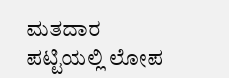ಮತದಾರ ಪಟ್ಟಿಯಲ್ಲಿ ಲೋಪ